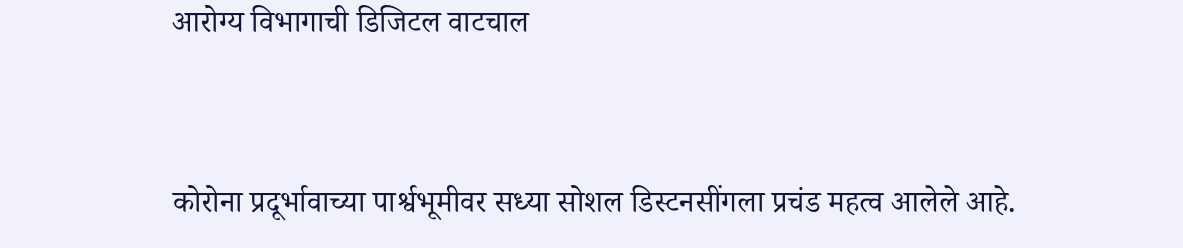आरोग्य विभागाची डिजिटल वाटचाल


कोरोना प्रदूर्भावाच्या पार्श्वभूमीवर सध्या सोशल डिस्टनसींगला प्रचंड महत्व आलेले आहे.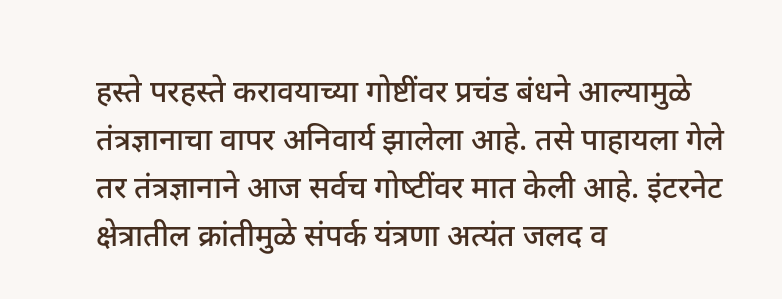हस्ते परहस्ते करावयाच्या गोष्टींवर प्रचंड बंधने आल्यामुळे तंत्रज्ञानाचा वापर अनिवार्य झालेला आहे. तसे पाहायला गेले तर तंत्रज्ञानाने आज सर्वच गोष्‍टींवर मात केली आहे. इंटरनेट क्षेत्रातील क्रांतीमुळे संपर्क यंत्रणा अत्‍यंत जलद व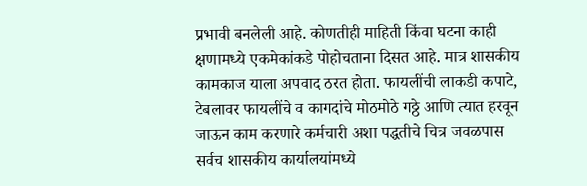प्रभावी बनलेली आहे. कोणतीही माहिती किंवा घटना काही क्षणामध्‍ये एकमेकांकडे पोहोचताना दिसत आहे. मात्र शासकीय कामकाज याला अपवाद ठरत होता. फायलींची लाकडी कपाटे, टेबलावर फायलींचे व कागदांचे मोठमोठे गठ्ठे आणि त्यात हरवून जाऊन काम करणारे कर्मचारी अशा पद्धतीचे चित्र जवळपास सर्वच शासकीय कार्यालयांमध्ये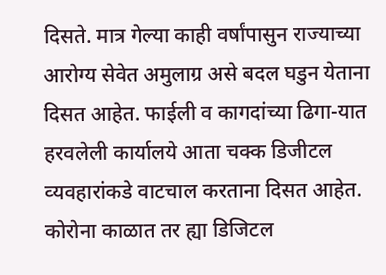दिसते. मात्र गेल्‍या काही वर्षांपासुन राज्‍याच्‍या आरोग्‍य सेवेत अमुलाग्र असे बदल घडुन येताना दिसत आहेत. फाईली व कागदांच्‍या ढिगा-यात हरवलेली कार्यालये आता चक्क डिजीटल व्‍यवहारांकडे वाटचाल करताना दिसत आहेत. कोरोना काळात तर ह्या डिजिटल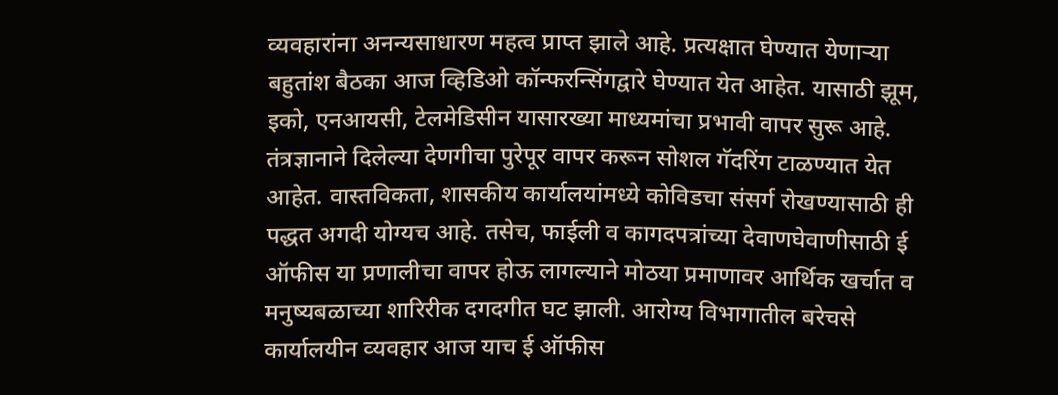व्यवहारांना अनन्यसाधारण महत्व प्राप्त झाले आहे. प्रत्यक्षात घेण्यात येणाऱ्या बहुतांश बैठका आज व्हिडिओ कॉन्फरन्सिंगद्वारे घेण्यात येत आहेत. यासाठी झूम, इको, एनआयसी, टेलमेडिसीन यासारख्या माध्यमांचा प्रभावी वापर सुरू आहे. तंत्रज्ञानाने दिलेल्या देणगीचा पुरेपूर वापर करून सोशल गॅदरिंग टाळण्यात येत आहेत. वास्तविकता, शासकीय कार्यालयांमध्ये कोविडचा संसर्ग रोखण्यासाठी ही पद्धत अगदी योग्यच आहे. तसेच, फाईली व कागदपत्रांच्‍या देवाणघेवाणीसाठी ई ऑफीस या प्रणालीचा वापर होऊ लागल्‍याने मोठया प्रमाणावर आर्थिक खर्चात व मनुष्‍यबळाच्‍या शारिरीक दगदगीत घट झाली. आरोग्य विभागातील बरेचसे कार्यालयीन व्‍यवहार आज याच ई ऑफीस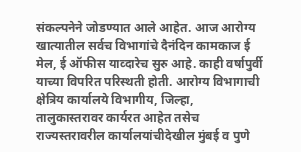संकल्‍पनेने जोडण्यात आले आहेत. आज आरोग्‍य खात्‍यातील सर्वच विभागांचे दैनंदिन कामकाज ई मेल, ई ऑफीस याव्‍दारेच सुरु आहे. काही वर्षापुर्वी याच्‍या विपरित परिस्‍थती होती. आरोग्‍य विभागाची क्षेत्रिय कार्यालये विभागीय, जिल्‍हा, तालुकास्‍तरावर कार्यरत आहेत तसेच राज्‍यस्‍तरावरील कार्यालयांचीदेखील मुंबई व पुणे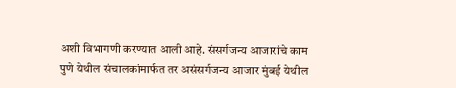अशी विभागणी करण्‍यात आली आहे. संसर्गजन्य आजारांचे काम पुणे येथील संचालकांमार्फत तर असंसर्गजन्य आजार मुंबई येथील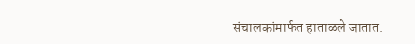संचालकांमार्फत हाताळले जातात.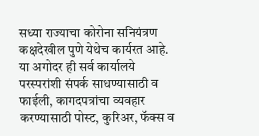सध्या राज्याचा कोरोना सनियंत्रण कक्षदेखील पुणे येथेच कार्यरत आहे. या अगोदर ही सर्व कार्यालये परस्‍परांशी संपर्क साधण्‍यासाठी व फाईली, कागदपत्रांचा व्‍यवहार करण्‍यासाठी पोस्‍ट, कुरिअर, फॅक्‍स व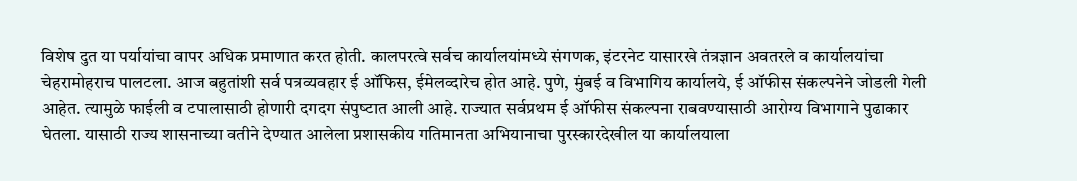विशेष दुत या पर्यायांचा वापर अधिक प्रमाणात करत होती. कालपरत्‍वे सर्वच कार्यालयांमध्‍ये संगणक, इंटरनेट यासारखे तंत्रज्ञान अवतरले व कार्यालयांचा चेहरामोहराच पालटला. आज बहुतांशी सर्व पत्रव्‍यवहार ई ऑफिस, ईमेलव्‍दारेच होत आहे. पुणे, मुंबई व विभागिय कार्यालये, ई ऑफीस संकल्‍पनेने जोडली गेली आहेत. त्‍यामुळे फाईली व टपालासाठी होणारी दगदग संपुष्‍टात आली आहे. राज्‍यात सर्वप्रथम ई ऑफीस संकल्‍पना राबवण्‍यासाठी आरोग्‍य विभागाने पुढाकार घेतला. यासाठी राज्य शासनाच्या वतीने देण्यात आलेला प्रशासकीय गतिमानता अभियानाचा पुरस्कारदेखील या कार्यालयाला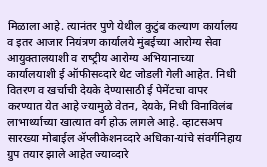मिळाला आहे. त्‍यानंतर पुणे येथील कुटुंब कल्‍याण कार्यालय व इतर आजार नियंत्रण कार्यालये मुंबईच्‍या आरोग्‍य सेवा आयुक्तालयाशी व राष्‍ट्रीय आरोग्‍य अभियानाच्‍या कार्यालयाशी ई ऑफीसव्‍दारे थेट जोडली गेली आहेत. निधी वितरण व खर्चाची देयके देण्‍यासाठी ई पेमेंटचा वापर करण्‍यात येत आहे ज्‍यामुळे वेतन, देयके, निधी विनाविलंब लाभार्थ्‍याच्‍या खात्‍यात वर्ग होऊ लागले आहे. व्‍हाटसअप सारख्‍या मोबाईल ॲप्‍लीकेशनव्‍दारे अधिका-यांचे संवर्गनिहाय ग्रुप तयार झाले आहेत ज्‍याव्‍दारे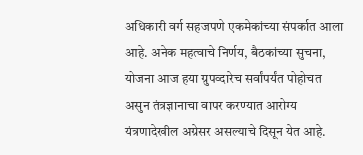अधिकारी वर्ग सहजपणे एकमेकांच्‍या संपर्कात आला आहे. अनेक महत्‍वाचे निर्णय, बैठकांच्‍या सुचना, योजना आज हया ग्रुपव्‍दारेच सर्वांपर्यंत पोहोचत असुन तंत्रज्ञानाचा वापर करण्‍यात आरोग्‍य यंत्रणादेखील अग्रेसर असल्याचे दिसून येत आहे.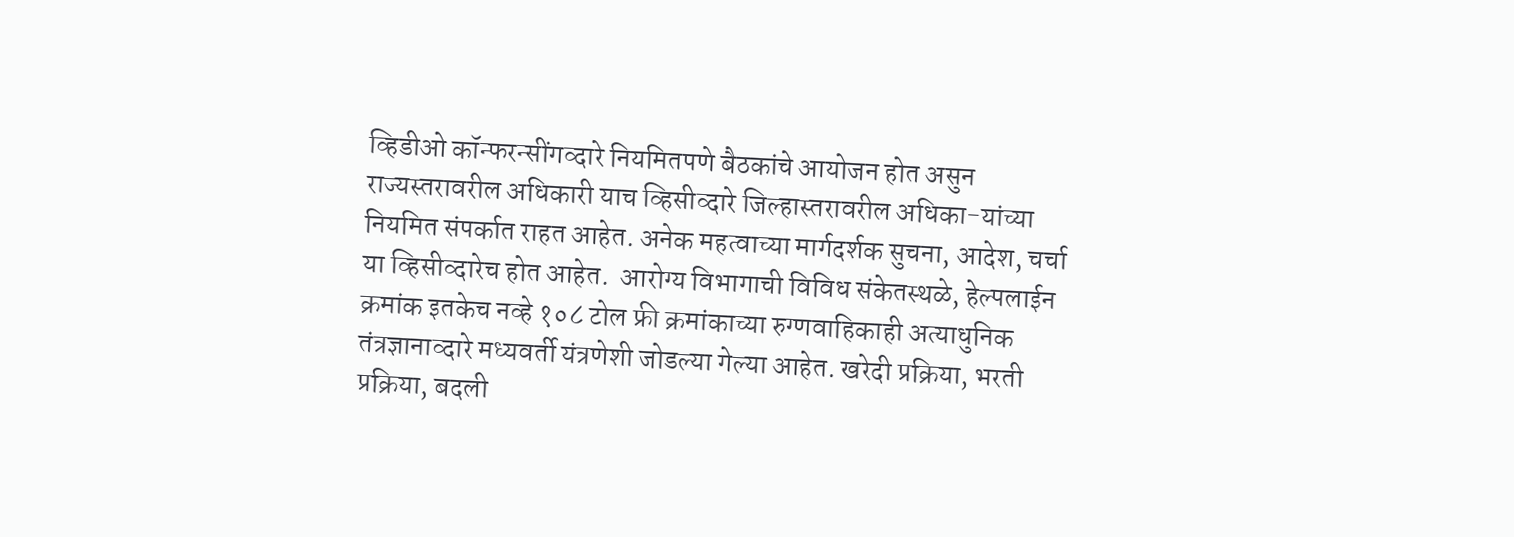व्हिडीओ कॉन्‍फरन्‍सींगव्‍दारे नियमितपणे बैठकांचे आयोजन होत असुन राज्‍यस्‍तरावरील अधिकारी याच व्हिसीव्‍दारे जिल्‍हास्‍तरावरील अधिका-यांच्‍या नियमित संपर्कात राहत आहेत. अनेक महत्‍वाच्‍या मार्गदर्शक सुचना, आदेश, चर्चा या व्हिसीव्‍दारेच होत आहेत.  आरोग्‍य विभागाची विविध संकेतस्‍थळे, हेल्‍पलाईन क्रमांक इतकेच नव्‍हे १०८ टोल फ्री क्रमांकाच्‍या रुग्‍णवाहिकाही अत्‍याधुनिक तंत्रज्ञानाव्‍दारे मध्‍यवर्ती यंत्रणेशी जोडल्‍या गेल्‍या आहेत. खरेदी प्रक्रिया, भरती प्रक्रिया, बदली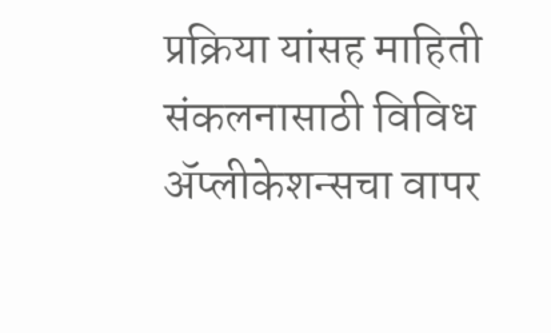प्रक्रिया यांसह माहिती संकलनासाठी विविध ॲप्‍लीकेशन्‍सचा वापर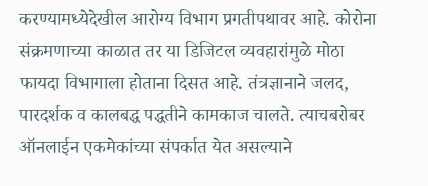करण्‍यामध्‍येदेखील आरोग्‍य विभाग प्रगतीपथावर आहे. कोरोना संक्रमणाच्या काळात तर या डिजिटल व्यवहारांमुळे मोठा फायदा विभागाला होताना दिसत आहे. तंत्रज्ञानाने जलद, पारदर्शक व कालबद्ध पद्धतीने कामकाज चालते. त्याचबरोबर ऑनलाईन एकमेकांच्या संपर्कात येत असल्याने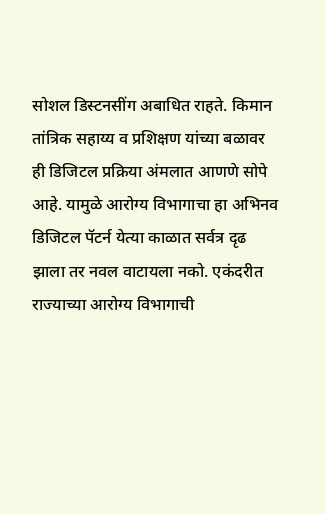सोशल डिस्टनसींग अबाधित राहते. किमान तांत्रिक सहाय्य व प्रशिक्षण यांच्या बळावर ही डिजिटल प्रक्रिया अंमलात आणणे सोपे आहे. यामुळे आरोग्य विभागाचा हा अभिनव डिजिटल पॅटर्न येत्या काळात सर्वत्र दृढ झाला तर नवल वाटायला नको. एकंदरीत राज्‍याच्‍या आरोग्‍य विभागाची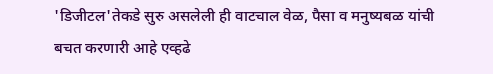'डिजीटल'तेकडे सुरु असलेली ही वाटचाल वेळ, पैसा व मनुष्‍यबळ यांची बचत करणारी आहे एव्हढे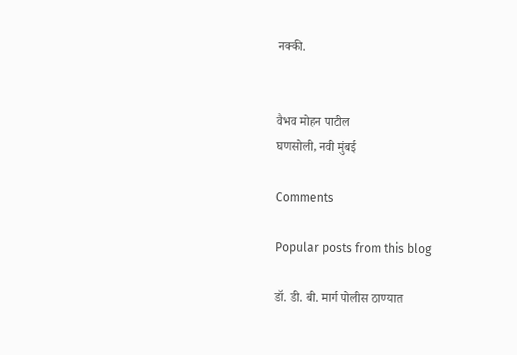नक्की.


वैभव मोहन पाटील
घणसोली, नवी मुंबई

Comments

Popular posts from this blog

डॉ. डी. बी. मार्ग पोलीस ठाण्यात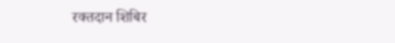रक्तदान शिबिर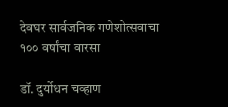देवघर सार्वजनिक गणेशोत्सवाचा १०० वर्षांचा वारसा

डॉ. दुर्योधन चव्हाण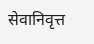सेवानिवृत्त